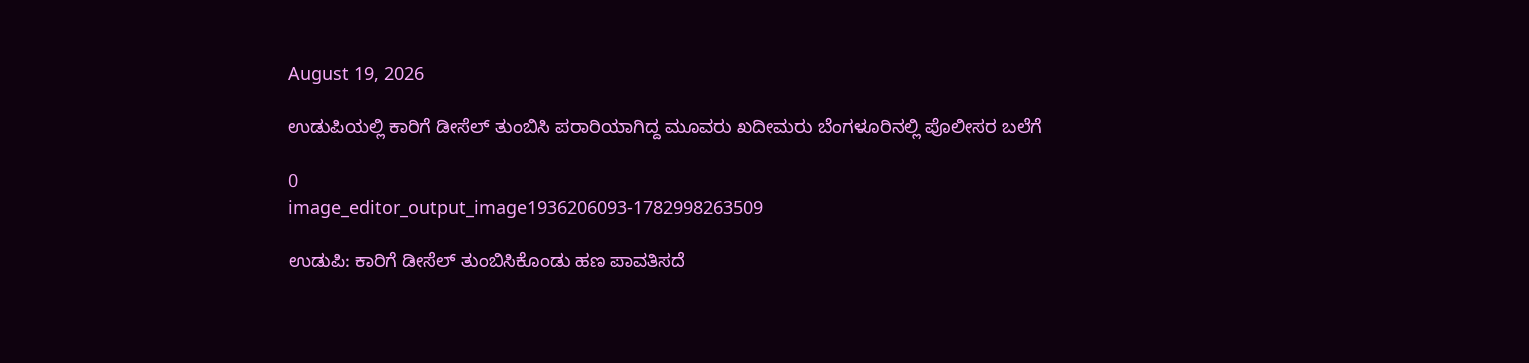August 19, 2026

ಉಡುಪಿಯಲ್ಲಿ ಕಾರಿಗೆ ಡೀಸೆಲ್ ತುಂಬಿಸಿ ಪರಾರಿಯಾಗಿದ್ದ ಮೂವರು ಖದೀಮರು ಬೆಂಗಳೂರಿನಲ್ಲಿ ಪೊಲೀಸರ ಬಲೆಗೆ

0
image_editor_output_image1936206093-1782998263509

ಉಡುಪಿ: ಕಾರಿಗೆ ಡೀಸೆಲ್ ತುಂಬಿಸಿಕೊಂಡು ಹಣ ಪಾವತಿಸದೆ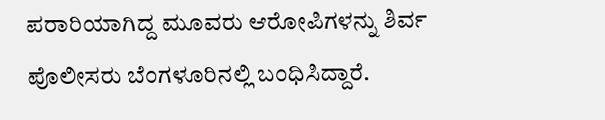ಪರಾರಿಯಾಗಿದ್ದ ಮೂವರು ಆರೋಪಿಗಳನ್ನು ಶಿರ್ವ ಪೊಲೀಸರು ಬೆಂಗಳೂರಿನಲ್ಲಿ ಬಂಧಿಸಿದ್ದಾರೆ.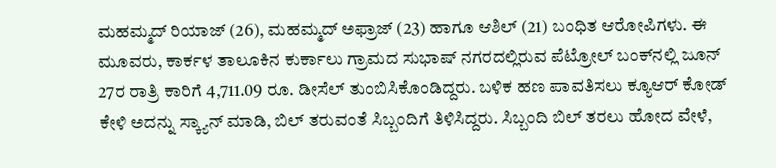ಮಹಮ್ಮದ್ ರಿಯಾಜ್ (26), ಮಹಮ್ಮದ್ ಅಫ್ರಾಜ್ (23) ಹಾಗೂ ಆಶಿಲ್ (21) ಬಂಧಿತ ಆರೋಪಿಗಳು. ಈ ಮೂವರು, ಕಾರ್ಕಳ ತಾಲೂಕಿನ ಕುರ್ಕಾಲು ಗ್ರಾಮದ ಸುಭಾಷ್ ನಗರದಲ್ಲಿರುವ ಪೆಟ್ರೋಲ್‌ ಬಂಕ್‌ನಲ್ಲಿ ಜೂನ್ 27ರ ರಾತ್ರಿ ಕಾರಿಗೆ 4,711.09 ರೂ. ಡೀಸೆಲ್‌ ತುಂಬಿಸಿಕೊಂಡಿದ್ದರು. ಬಳಿಕ ಹಣ ಪಾವತಿಸಲು ಕ್ಯೂಆರ್ ಕೋಡ್ ಕೇಳಿ ಅದನ್ನು ಸ್ಕ್ಯಾನ್ ಮಾಡಿ, ಬಿಲ್ ತರುವಂತೆ ಸಿಬ್ಬಂದಿಗೆ ತಿಳಿಸಿದ್ದರು. ಸಿಬ್ಬಂದಿ ಬಿಲ್ ತರಲು ಹೋದ ವೇಳೆ,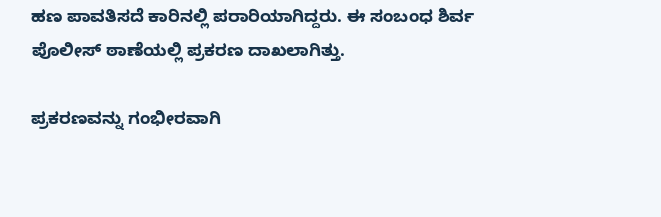ಹಣ ಪಾವತಿಸದೆ ಕಾರಿನಲ್ಲಿ ಪರಾರಿಯಾಗಿದ್ದರು. ಈ ಸಂಬಂಧ ಶಿರ್ವ ಪೊಲೀಸ್ ಠಾಣೆಯಲ್ಲಿ ಪ್ರಕರಣ ದಾಖಲಾಗಿತ್ತು.

ಪ್ರಕರಣವನ್ನು ಗಂಭೀರವಾಗಿ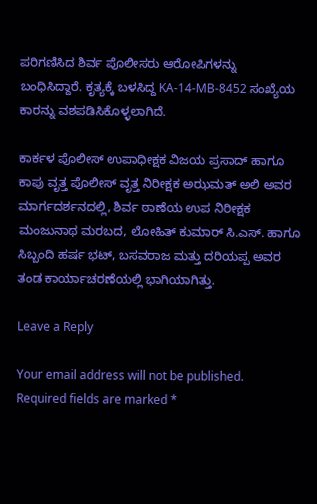ಪರಿಗಣಿಸಿದ ಶಿರ್ವ ಪೊಲೀಸರು ಆರೋಪಿಗಳನ್ನು ಬಂಧಿಸಿದ್ದಾರೆ. ಕೃತ್ಯಕ್ಕೆ ಬಳಸಿದ್ದ KA-14-MB-8452 ಸಂಖ್ಯೆಯ ಕಾರನ್ನು ವಶಪಡಿಸಿಕೊಳ್ಳಲಾಗಿದೆ.

ಕಾರ್ಕಳ ಪೊಲೀಸ್ ಉಪಾಧೀಕ್ಷಕ ವಿಜಯ ಪ್ರಸಾದ್ ಹಾಗೂ ಕಾಪು ವೃತ್ತ ಪೊಲೀಸ್ ವೃತ್ತ ನಿರೀಕ್ಷಕ ಅಝಮತ್ ಅಲಿ ಅವರ ಮಾರ್ಗದರ್ಶನದಲ್ಲಿ, ಶಿರ್ವ ಠಾಣೆಯ ಉಪ ನಿರೀಕ್ಷಕ ಮಂಜುನಾಥ ಮರಬದ, ಲೋಹಿತ್ ಕುಮಾರ್ ಸಿ.ಎಸ್. ಹಾಗೂ ಸಿಬ್ಬಂದಿ ಹರ್ಷ ಭಟ್, ಬಸವರಾಜ ಮತ್ತು ದರಿಯಪ್ಪ ಅವರ ತಂಡ ಕಾರ್ಯಾಚರಣೆಯಲ್ಲಿ ಭಾಗಿಯಾಗಿತ್ತು.

Leave a Reply

Your email address will not be published. Required fields are marked *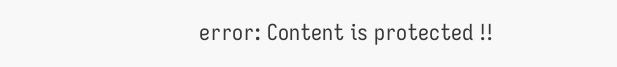error: Content is protected !!